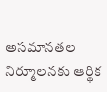అసమానతల నిర్మూలనకు ఆర్థిక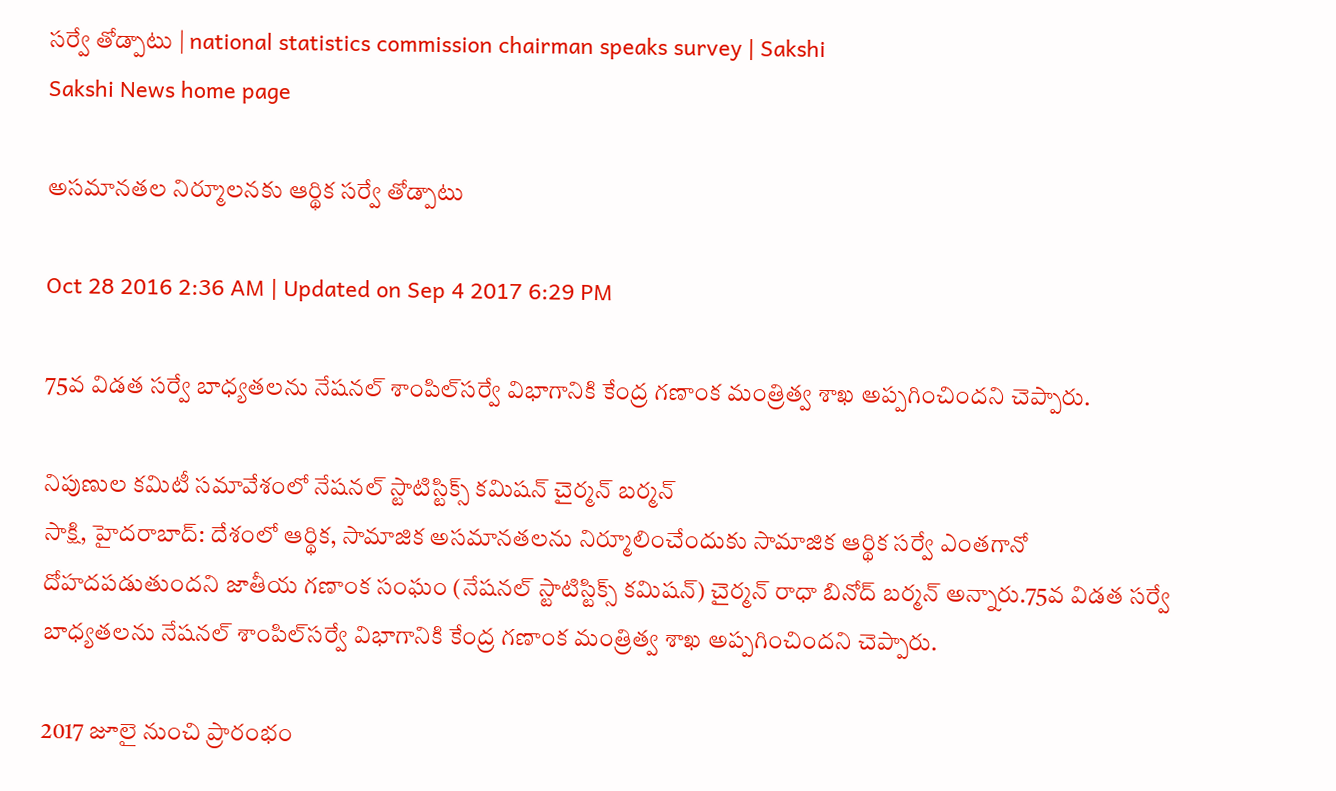సర్వే తోడ్పాటు | national statistics commission chairman speaks survey | Sakshi
Sakshi News home page

అసమానతల నిర్మూలనకు ఆర్థిక సర్వే తోడ్పాటు

Oct 28 2016 2:36 AM | Updated on Sep 4 2017 6:29 PM

75వ విడత సర్వే బాధ్యతలను నేషనల్‌ శాంపిల్‌సర్వే విభాగానికి కేంద్ర గణాంక మంత్రిత్వ శాఖ అప్పగించిందని చెప్పారు.

నిపుణుల కమిటీ సమావేశంలో నేషనల్‌ స్టాటిస్టిక్స్‌ కమిషన్‌ చైర్మన్‌ బర్మన్‌
సాక్షి, హైదరాబాద్‌: దేశంలో ఆర్థిక, సామాజిక అసమానతలను నిర్మూలించేందుకు సామాజిక ఆర్థిక సర్వే ఎంతగానో దోహదపడుతుందని జాతీయ గణాంక సంఘం (నేషనల్‌ స్టాటిస్టిక్స్‌ కమిషన్‌) చైర్మన్‌ రాధా బినోద్‌ బర్మన్‌ అన్నారు.75వ విడత సర్వే బాధ్యతలను నేషనల్‌ శాంపిల్‌సర్వే విభాగానికి కేంద్ర గణాంక మంత్రిత్వ శాఖ అప్పగించిందని చెప్పారు.

2017 జూలై నుంచి ప్రారంభం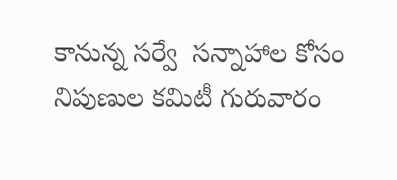కానున్న సర్వే  సన్నాహాల కోసం నిపుణుల కమిటీ గురువారం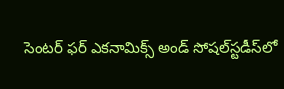సెంటర్‌ ఫర్‌ ఎకనామిక్స్‌ అండ్‌ సోషల్‌స్టడీస్‌లో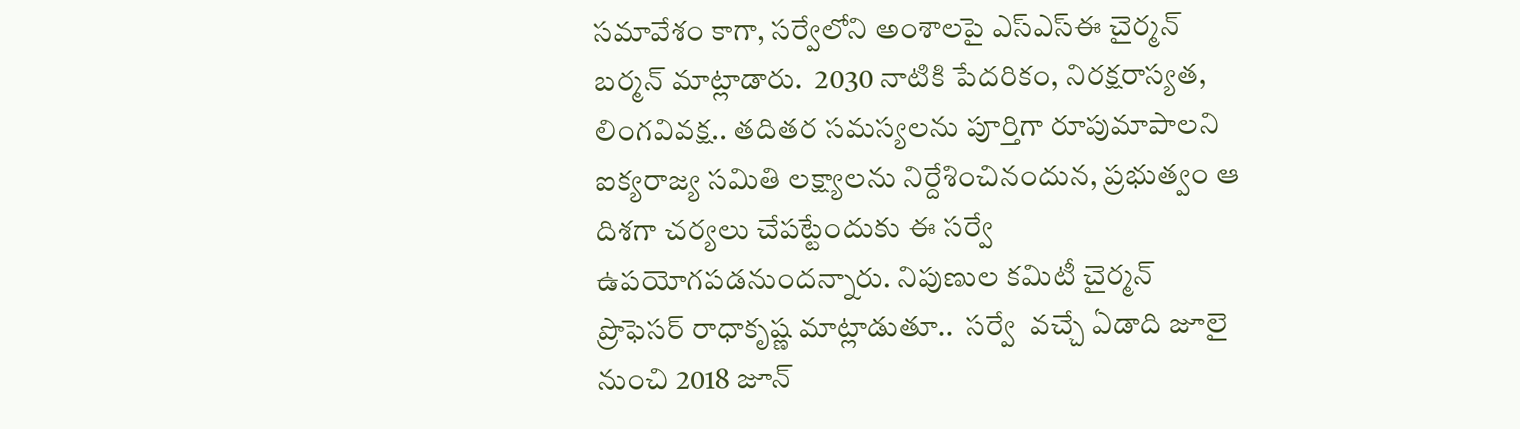సమావేశం కాగా, సర్వేలోని అంశాలపై ఎస్‌ఎస్‌ఈ చైర్మన్‌ బర్మన్‌ మాట్లాడారు.  2030 నాటికి పేదరికం, నిరక్షరాస్యత, లింగవివక్ష.. తదితర సమస్యలను పూర్తిగా రూపుమాపాలని ఐక్యరాజ్య సమితి లక్ష్యాలను నిర్దేశించినందున, ప్రభుత్వం ఆ దిశగా చర్యలు చేపట్టేందుకు ఈ సర్వే ఉపయోగపడనుందన్నారు. నిపుణుల కమిటీ చైర్మన్‌ ప్రొఫెసర్‌ రాధాకృష్ణ మాట్లాడుతూ..  సర్వే  వచ్చే ఏడాది జూలై నుంచి 2018 జూన్‌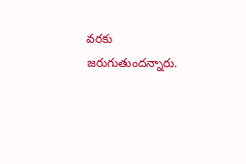వరకు జరుగుతుందన్నారు.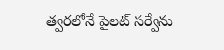త్వరలోనే పైలట్‌ సర్వేను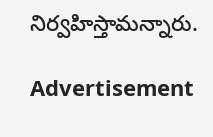నిర్వహిస్తామన్నారు.

Advertisement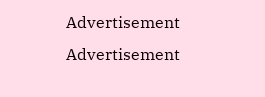Advertisement
Advertisement